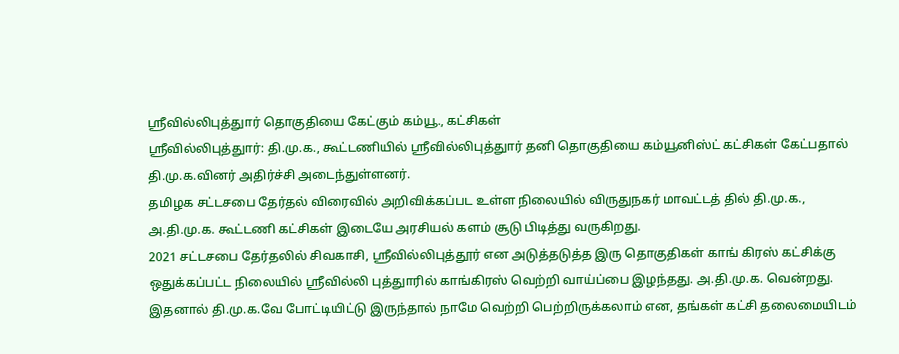ஸ்ரீவில்லிபுத்துார் தொகுதியை கேட்கும் கம்யூ., கட்சிகள்
ஸ்ரீவில்லிபுத்துார்: தி.மு.க., கூட்டணியில் ஸ்ரீவில்லிபுத்துார் தனி தொகுதியை கம்யூனிஸ்ட் கட்சிகள் கேட்பதால் தி.மு.க.வினர் அதிர்ச்சி அடைந்துள்ளனர்.
தமிழக சட்டசபை தேர்தல் விரைவில் அறிவிக்கப்பட உள்ள நிலையில் விருதுநகர் மாவட்டத் தில் தி.மு.க., அ.தி.மு.க. கூட்டணி கட்சிகள் இடையே அரசியல் களம் சூடு பிடித்து வருகிறது.
2021 சட்டசபை தேர்தலில் சிவகாசி, ஸ்ரீவில்லிபுத்தூர் என அடுத்தடுத்த இரு தொகுதிகள் காங் கிரஸ் கட்சிக்கு ஒதுக்கப்பட்ட நிலையில் ஸ்ரீவில்லி புத்துாரில் காங்கிரஸ் வெற்றி வாய்ப்பை இழந்தது. அ.தி.மு.க. வென்றது. இதனால் தி.மு.க.வே போட்டியிட்டு இருந்தால் நாமே வெற்றி பெற்றிருக்கலாம் என, தங்கள் கட்சி தலைமையிடம்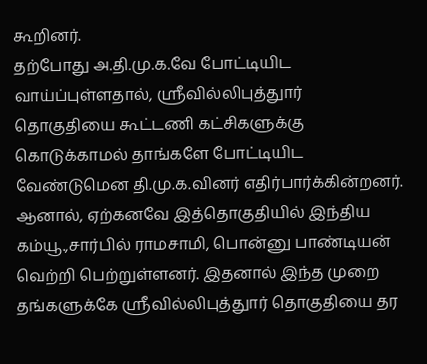கூறினர்.
தற்போது அ.தி.மு.க.வே போட்டியிட வாய்ப்புள்ளதால், ஸ்ரீவில்லிபுத்துார் தொகுதியை கூட்டணி கட்சிகளுக்கு கொடுக்காமல் தாங்களே போட்டியிட வேண்டுமென தி.மு.க.வினர் எதிர்பார்க்கின்றனர்.
ஆனால், ஏற்கனவே இத்தொகுதியில் இந்திய கம்யூ.,சார்பில் ராமசாமி, பொன்னு பாண்டியன் வெற்றி பெற்றுள்ளனர். இதனால் இந்த முறை தங்களுக்கே ஸ்ரீவில்லிபுத்துார் தொகுதியை தர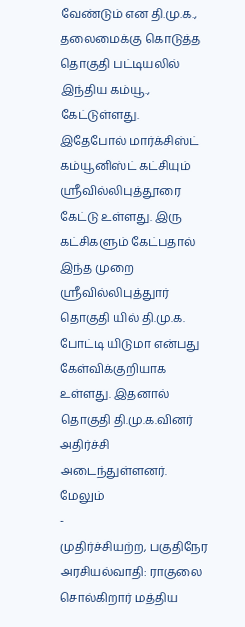வேண்டும் என தி.மு.க., தலைமைக்கு கொடுத்த தொகுதி பட்டியலில் இந்திய கம்யூ., கேட்டுள்ளது.
இதேபோல் மார்க்சிஸ்ட் கம்யூனிஸ்ட் கட்சியும் ஸ்ரீவில்லிபுத்தூரை கேட்டு உள்ளது. இரு கட்சிகளும் கேட்பதால் இந்த முறை ஸ்ரீவில்லிபுத்துார் தொகுதி யில் தி.மு.க. போட்டி யிடுமா என்பது கேள்விக்குறியாக உள்ளது. இதனால் தொகுதி தி.மு.க.வினர் அதிர்ச்சி அடைந்துள்ளனர்.
மேலும்
-
முதிர்ச்சியற்ற, பகுதிநேர அரசியல்வாதி: ராகுலை சொல்கிறார் மத்திய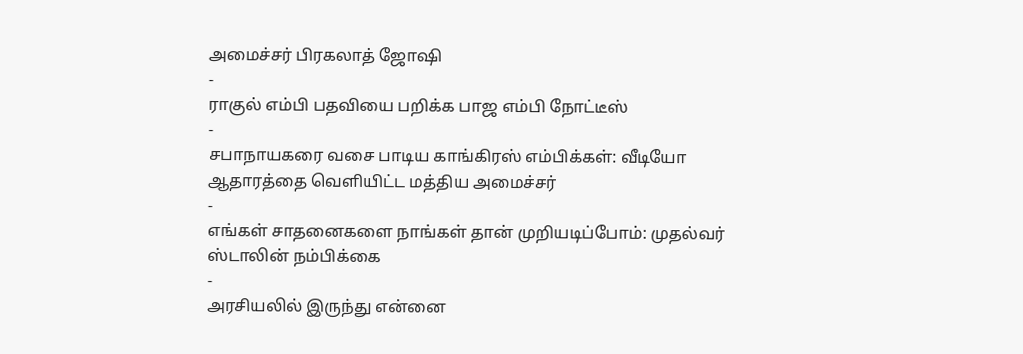அமைச்சர் பிரகலாத் ஜோஷி
-
ராகுல் எம்பி பதவியை பறிக்க பாஜ எம்பி நோட்டீஸ்
-
சபாநாயகரை வசை பாடிய காங்கிரஸ் எம்பிக்கள்: வீடியோ ஆதாரத்தை வெளியிட்ட மத்திய அமைச்சர்
-
எங்கள் சாதனைகளை நாங்கள் தான் முறியடிப்போம்: முதல்வர் ஸ்டாலின் நம்பிக்கை
-
அரசியலில் இருந்து என்னை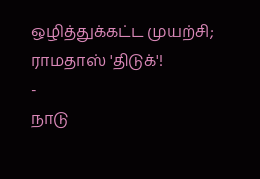ஒழித்துக்கட்ட முயற்சி; ராமதாஸ் 'திடுக்'!
-
நாடு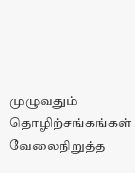முழுவதும் தொழிற்சங்கங்கள் வேலைநிறுத்த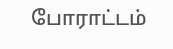போராட்டம்